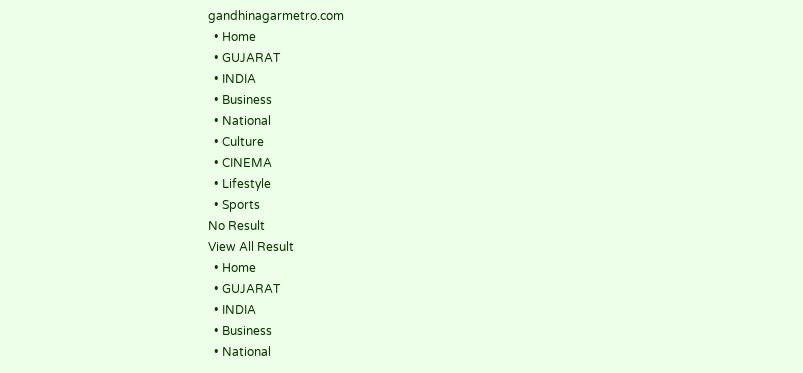gandhinagarmetro.com
  • Home
  • GUJARAT
  • INDIA
  • Business
  • National
  • Culture
  • CINEMA
  • Lifestyle
  • Sports
No Result
View All Result
  • Home
  • GUJARAT
  • INDIA
  • Business
  • National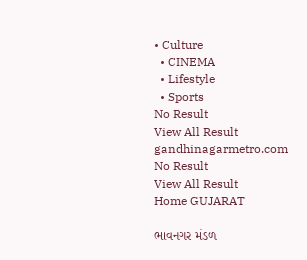• Culture
  • CINEMA
  • Lifestyle
  • Sports
No Result
View All Result
gandhinagarmetro.com
No Result
View All Result
Home GUJARAT

ભાવનગર મંડળ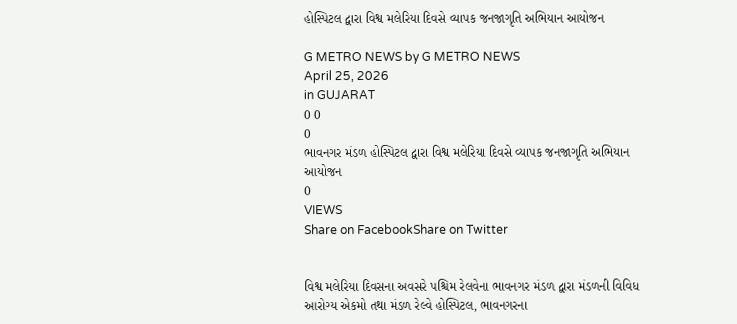હોસ્પિટલ દ્વારા વિશ્વ મલેરિયા દિવસે વ્યાપક જનજાગૃતિ અભિયાન આયોજન

G METRO NEWS by G METRO NEWS
April 25, 2026
in GUJARAT
0 0
0
ભાવનગર મંડળ હોસ્પિટલ દ્વારા વિશ્વ મલેરિયા દિવસે વ્યાપક જનજાગૃતિ અભિયાન આયોજન
0
VIEWS
Share on FacebookShare on Twitter


વિશ્વ મલેરિયા દિવસના અવસરે પશ્ચિમ રેલવેના ભાવનગર મંડળ દ્વારા મંડળની વિવિધ આરોગ્ય એકમો તથા મંડળ રેલ્વે હોસ્પિટલ, ભાવનગરના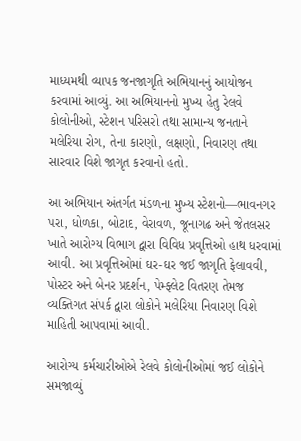માધ્યમથી વ્યાપક જનજાગૃતિ અભિયાનનું આયોજન કરવામાં આવ્યું. આ અભિયાનનો મુખ્ય હેતુ રેલવે કોલોનીઓ, સ્ટેશન પરિસરો તથા સામાન્ય જનતાને મલેરિયા રોગ, તેના કારણો, લક્ષણો, નિવારણ તથા સારવાર વિશે જાગૃત કરવાનો હતો.

આ અભિયાન અંતર્ગત મંડળના મુખ્ય સ્ટેશનો—ભાવનગર પરા, ધોળકા, બોટાદ, વેરાવળ, જૂનાગઢ અને જેતલસર ખાતે આરોગ્ય વિભાગ દ્વારા વિવિધ પ્રવૃત્તિઓ હાથ ધરવામાં આવી. આ પ્રવૃત્તિઓમાં ઘર-ઘર જઈ જાગૃતિ ફેલાવવી, પોસ્ટર અને બેનર પ્રદર્શન, પેમ્ફ્લેટ વિતરણ તેમજ વ્યક્તિગત સંપર્ક દ્વારા લોકોને મલેરિયા નિવારણ વિશે માહિતી આપવામાં આવી.

આરોગ્ય કર્મચારીઓએ રેલવે કોલોનીઓમાં જઈ લોકોને સમજાવ્યું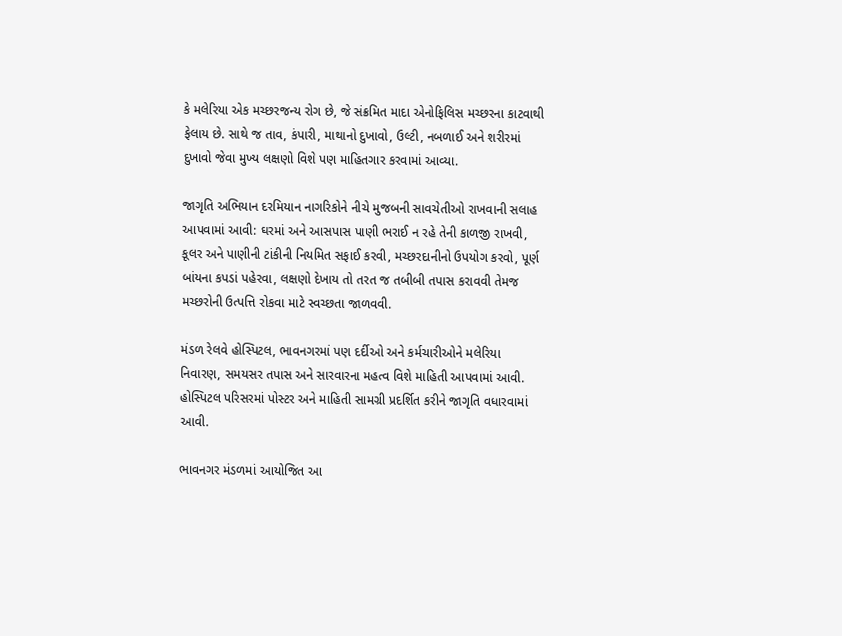કે મલેરિયા એક મચ્છરજન્ય રોગ છે, જે સંક્રમિત માદા એનોફિલિસ મચ્છરના કાટવાથી ફેલાય છે. સાથે જ તાવ, કંપારી, માથાનો દુખાવો, ઉલ્ટી, નબળાઈ અને શરીરમાં દુખાવો જેવા મુખ્ય લક્ષણો વિશે પણ માહિતગાર કરવામાં આવ્યા.

જાગૃતિ અભિયાન દરમિયાન નાગરિકોને નીચે મુજબની સાવચેતીઓ રાખવાની સલાહ આપવામાં આવી: ઘરમાં અને આસપાસ પાણી ભરાઈ ન રહે તેની કાળજી રાખવી, કૂલર અને પાણીની ટાંકીની નિયમિત સફાઈ કરવી, મચ્છરદાનીનો ઉપયોગ કરવો, પૂર્ણ બાંયના કપડાં પહેરવા, લક્ષણો દેખાય તો તરત જ તબીબી તપાસ કરાવવી તેમજ મચ્છરોની ઉત્પત્તિ રોકવા માટે સ્વચ્છતા જાળવવી.

મંડળ રેલવે હોસ્પિટલ, ભાવનગરમાં પણ દર્દીઓ અને કર્મચારીઓને મલેરિયા નિવારણ, સમયસર તપાસ અને સારવારના મહત્વ વિશે માહિતી આપવામાં આવી. હોસ્પિટલ પરિસરમાં પોસ્ટર અને માહિતી સામગ્રી પ્રદર્શિત કરીને જાગૃતિ વધારવામાં આવી.

ભાવનગર મંડળમાં આયોજિત આ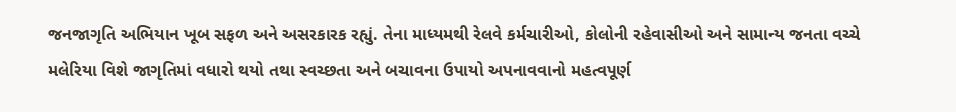જનજાગૃતિ અભિયાન ખૂબ સફળ અને અસરકારક રહ્યું. તેના માધ્યમથી રેલવે કર્મચારીઓ, કોલોની રહેવાસીઓ અને સામાન્ય જનતા વચ્ચે મલેરિયા વિશે જાગૃતિમાં વધારો થયો તથા સ્વચ્છતા અને બચાવના ઉપાયો અપનાવવાનો મહત્વપૂર્ણ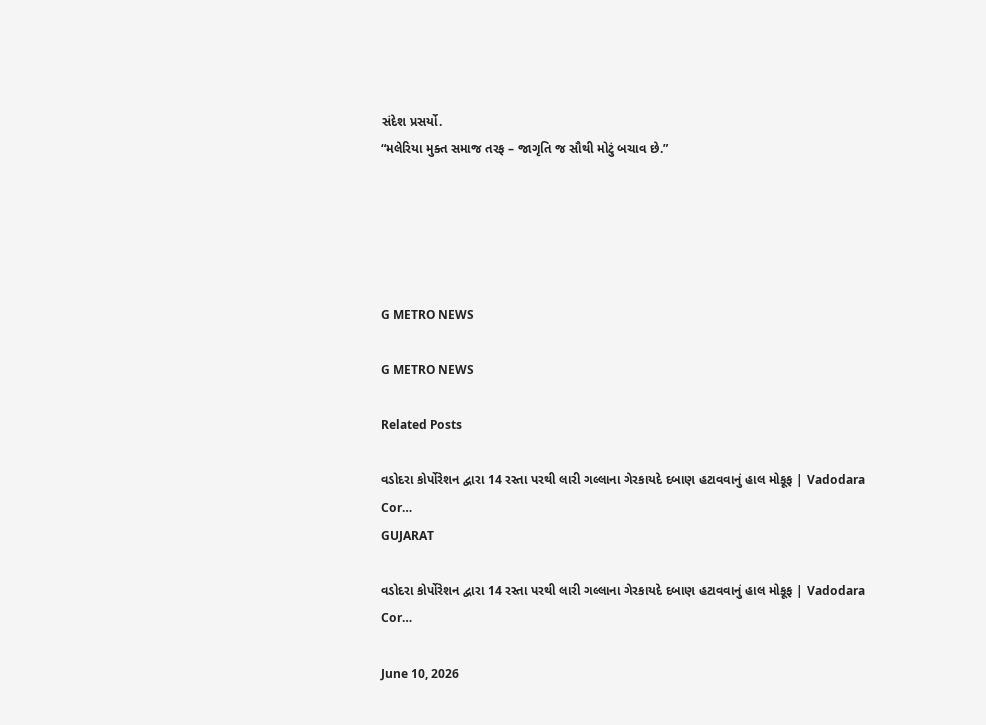સંદેશ પ્રસર્યો.
“મલેરિયા મુક્ત સમાજ તરફ – જાગૃતિ જ સૌથી મોટું બચાવ છે.”





G METRO NEWS

G METRO NEWS

Related Posts

વડોદરા કોર્પોરેશન દ્વારા 14 રસ્તા પરથી લારી ગલ્લાના ગેરકાયદે દબાણ હટાવવાનું હાલ મોકૂફ | Vadodara Cor…
GUJARAT

વડોદરા કોર્પોરેશન દ્વારા 14 રસ્તા પરથી લારી ગલ્લાના ગેરકાયદે દબાણ હટાવવાનું હાલ મોકૂફ | Vadodara Cor…

June 10, 2026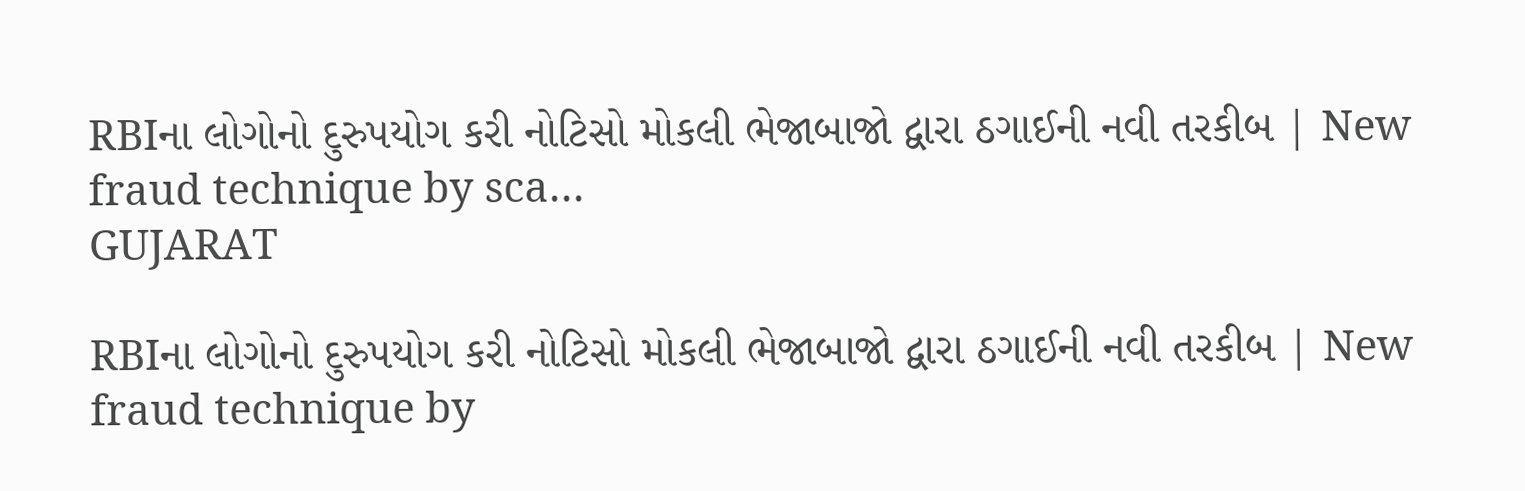RBIના લોગોનો દુરુપયોગ કરી નોટિસો મોકલી ભેજાબાજો દ્વારા ઠગાઈની નવી તરકીબ | New fraud technique by sca…
GUJARAT

RBIના લોગોનો દુરુપયોગ કરી નોટિસો મોકલી ભેજાબાજો દ્વારા ઠગાઈની નવી તરકીબ | New fraud technique by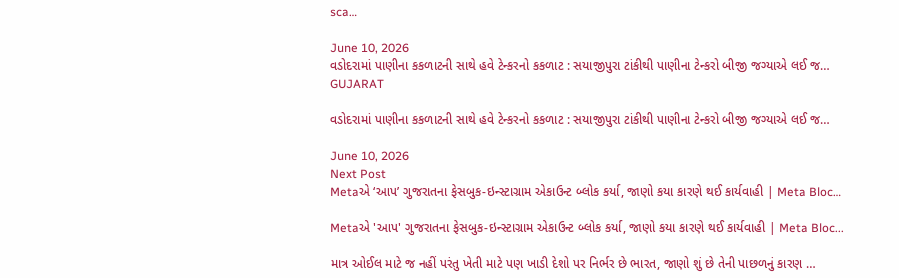sca…

June 10, 2026
વડોદરામાં પાણીના કકળાટની સાથે હવે ટેન્કરનો કકળાટ : સયાજીપુરા ટાંકીથી પાણીના ટેન્કરો બીજી જગ્યાએ લઈ જ…
GUJARAT

વડોદરામાં પાણીના કકળાટની સાથે હવે ટેન્કરનો કકળાટ : સયાજીપુરા ટાંકીથી પાણીના ટેન્કરો બીજી જગ્યાએ લઈ જ…

June 10, 2026
Next Post
Metaએ ‘આપ’ ગુજરાતના ફેસબુક-ઇન્સ્ટાગ્રામ એકાઉન્ટ બ્લોક કર્યા, જાણો કયા કારણે થઈ કાર્યવાહી | Meta Bloc…

Metaએ 'આપ' ગુજરાતના ફેસબુક-ઇન્સ્ટાગ્રામ એકાઉન્ટ બ્લોક કર્યા, જાણો કયા કારણે થઈ કાર્યવાહી | Meta Bloc...

માત્ર ઓઈલ માટે જ નહીં પરંતુ ખેતી માટે પણ ખાડી દેશો પર નિર્ભર છે ભારત, જાણો શું છે તેની પાછળનું કારણ …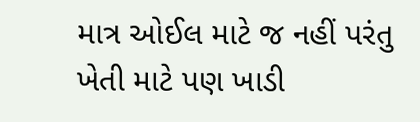માત્ર ઓઈલ માટે જ નહીં પરંતુ ખેતી માટે પણ ખાડી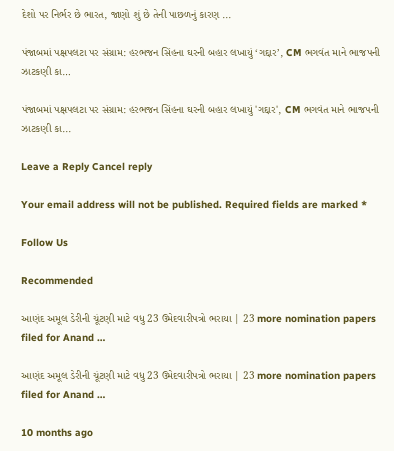દેશો પર નિર્ભર છે ભારત, જાણો શું છે તેની પાછળનું કારણ ...

પંજાબમાં પક્ષપલટા પર સંગ્રામ: હરભજન સિંહના ઘરની બહાર લખાયું ‘ગદ્દાર’, CM ભગવંત માને ભાજપની ઝાટકણી કા…

પંજાબમાં પક્ષપલટા પર સંગ્રામ: હરભજન સિંહના ઘરની બહાર લખાયું 'ગદ્દાર', CM ભગવંત માને ભાજપની ઝાટકણી કા...

Leave a Reply Cancel reply

Your email address will not be published. Required fields are marked *

Follow Us

Recommended

આણંદ અમૂલ ડેરીની ચૂંટણી માટે વધુ 23 ઉમેદવારીપત્રો ભરાયા | 23 more nomination papers filed for Anand …

આણંદ અમૂલ ડેરીની ચૂંટણી માટે વધુ 23 ઉમેદવારીપત્રો ભરાયા | 23 more nomination papers filed for Anand …

10 months ago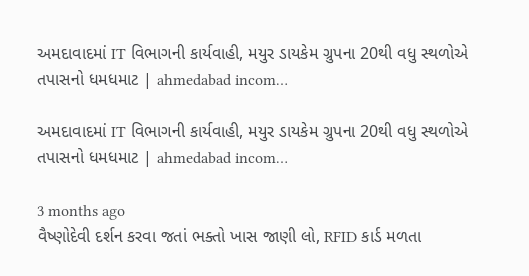અમદાવાદમાં IT વિભાગની કાર્યવાહી, મયુર ડાયકેમ ગ્રુપના 20થી વધુ સ્થળોએ તપાસનો ધમધમાટ | ahmedabad incom…

અમદાવાદમાં IT વિભાગની કાર્યવાહી, મયુર ડાયકેમ ગ્રુપના 20થી વધુ સ્થળોએ તપાસનો ધમધમાટ | ahmedabad incom…

3 months ago
વૈષ્ણોદેવી દર્શન કરવા જતાં ભક્તો ખાસ જાણી લો, RFID કાર્ડ મળતા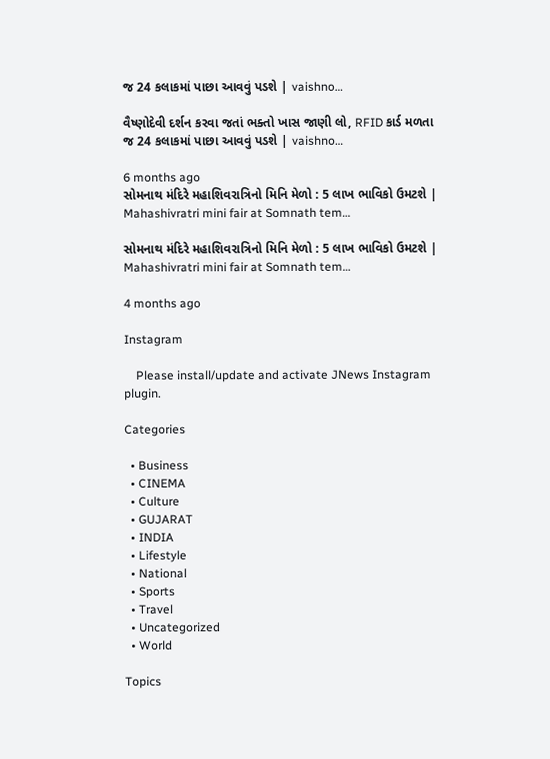જ 24 કલાકમાં પાછા આવવું પડશે | vaishno…

વૈષ્ણોદેવી દર્શન કરવા જતાં ભક્તો ખાસ જાણી લો, RFID કાર્ડ મળતા જ 24 કલાકમાં પાછા આવવું પડશે | vaishno…

6 months ago
સોમનાથ મંદિરે મહાશિવરાત્રિનો મિનિ મેળો : 5 લાખ ભાવિકો ઉમટશે | Mahashivratri mini fair at Somnath tem…

સોમનાથ મંદિરે મહાશિવરાત્રિનો મિનિ મેળો : 5 લાખ ભાવિકો ઉમટશે | Mahashivratri mini fair at Somnath tem…

4 months ago

Instagram

    Please install/update and activate JNews Instagram plugin.

Categories

  • Business
  • CINEMA
  • Culture
  • GUJARAT
  • INDIA
  • Lifestyle
  • National
  • Sports
  • Travel
  • Uncategorized
  • World

Topics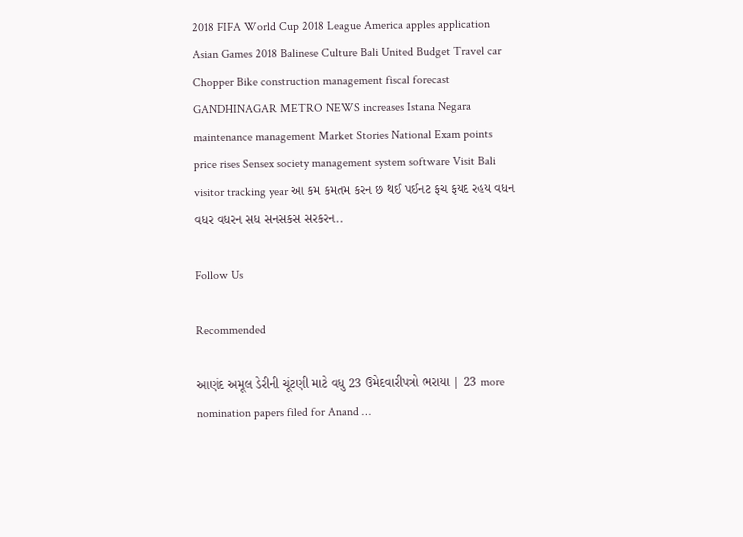2018 FIFA World Cup 2018 League America apples application Asian Games 2018 Balinese Culture Bali United Budget Travel car Chopper Bike construction management fiscal forecast GANDHINAGAR METRO NEWS increases Istana Negara maintenance management Market Stories National Exam points price rises Sensex society management system software Visit Bali visitor tracking year આ કમ કમતમ કરન છ થઈ પઈનટ ફચ ફયદ રહય વધન વધર વધરન સધ સનસકસ સરકરન..

Follow Us

Recommended

આણંદ અમૂલ ડેરીની ચૂંટણી માટે વધુ 23 ઉમેદવારીપત્રો ભરાયા | 23 more nomination papers filed for Anand …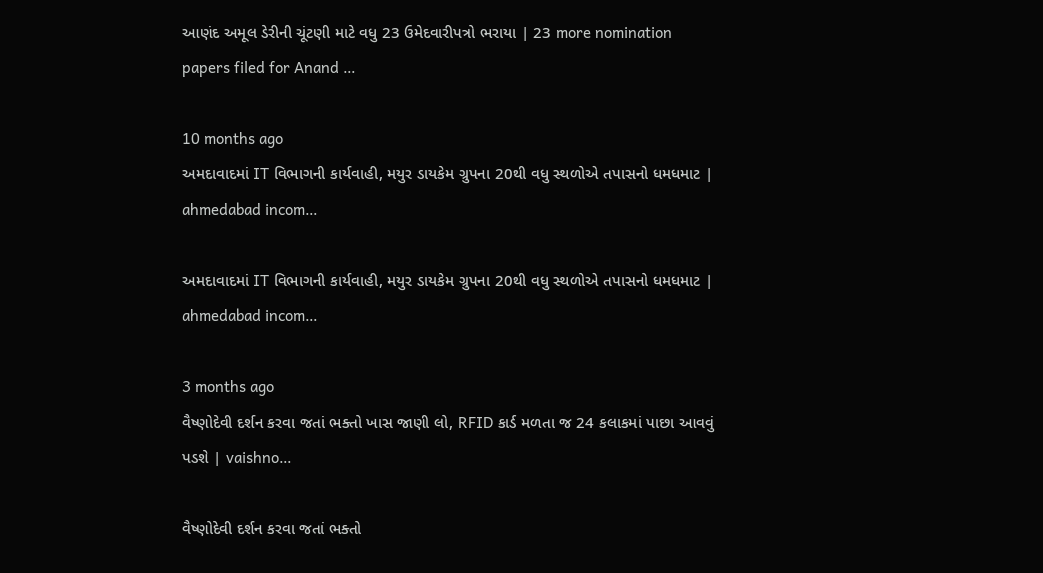આણંદ અમૂલ ડેરીની ચૂંટણી માટે વધુ 23 ઉમેદવારીપત્રો ભરાયા | 23 more nomination papers filed for Anand …

10 months ago
અમદાવાદમાં IT વિભાગની કાર્યવાહી, મયુર ડાયકેમ ગ્રુપના 20થી વધુ સ્થળોએ તપાસનો ધમધમાટ | ahmedabad incom…

અમદાવાદમાં IT વિભાગની કાર્યવાહી, મયુર ડાયકેમ ગ્રુપના 20થી વધુ સ્થળોએ તપાસનો ધમધમાટ | ahmedabad incom…

3 months ago
વૈષ્ણોદેવી દર્શન કરવા જતાં ભક્તો ખાસ જાણી લો, RFID કાર્ડ મળતા જ 24 કલાકમાં પાછા આવવું પડશે | vaishno…

વૈષ્ણોદેવી દર્શન કરવા જતાં ભક્તો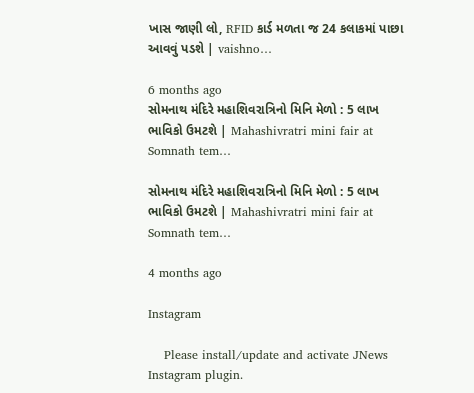ખાસ જાણી લો, RFID કાર્ડ મળતા જ 24 કલાકમાં પાછા આવવું પડશે | vaishno…

6 months ago
સોમનાથ મંદિરે મહાશિવરાત્રિનો મિનિ મેળો : 5 લાખ ભાવિકો ઉમટશે | Mahashivratri mini fair at Somnath tem…

સોમનાથ મંદિરે મહાશિવરાત્રિનો મિનિ મેળો : 5 લાખ ભાવિકો ઉમટશે | Mahashivratri mini fair at Somnath tem…

4 months ago

Instagram

    Please install/update and activate JNews Instagram plugin.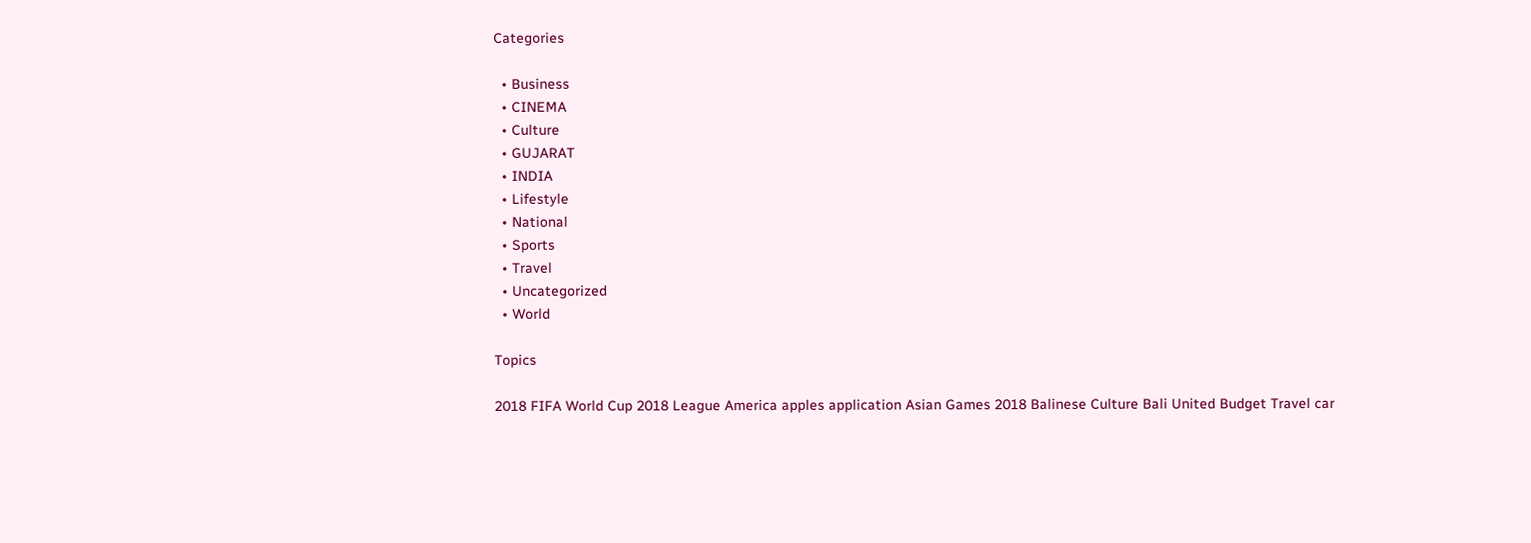Categories

  • Business
  • CINEMA
  • Culture
  • GUJARAT
  • INDIA
  • Lifestyle
  • National
  • Sports
  • Travel
  • Uncategorized
  • World

Topics

2018 FIFA World Cup 2018 League America apples application Asian Games 2018 Balinese Culture Bali United Budget Travel car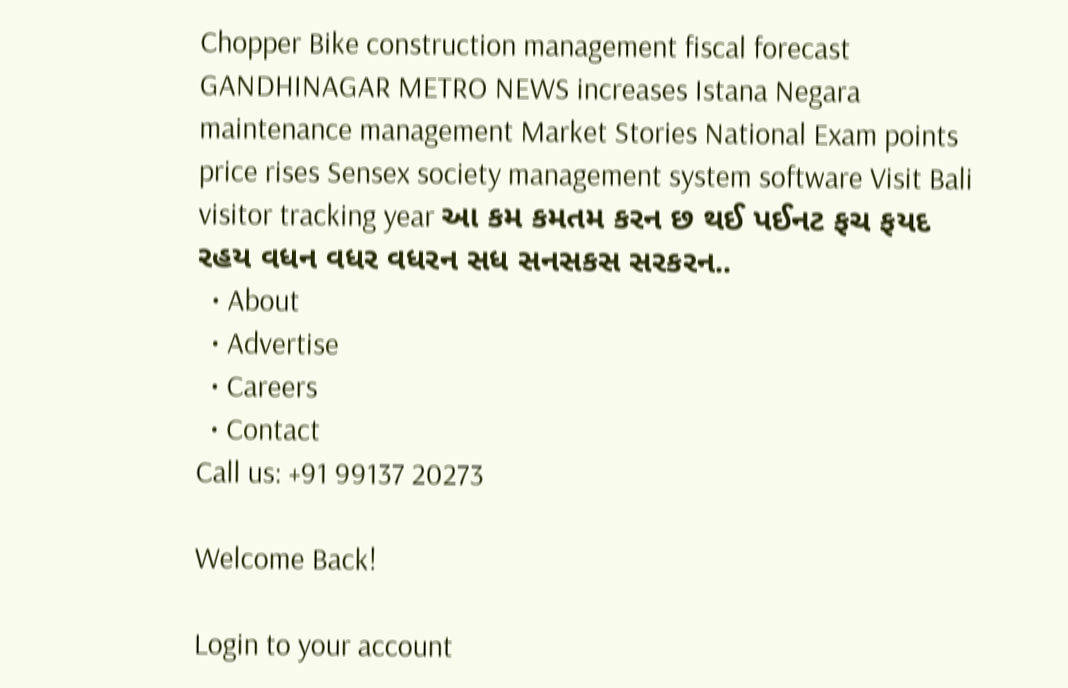Chopper Bike construction management fiscal forecast GANDHINAGAR METRO NEWS increases Istana Negara maintenance management Market Stories National Exam points price rises Sensex society management system software Visit Bali visitor tracking year આ કમ કમતમ કરન છ થઈ પઈનટ ફચ ફયદ રહય વધન વધર વધરન સધ સનસકસ સરકરન..
  • About
  • Advertise
  • Careers
  • Contact
Call us: +91 99137 20273

Welcome Back!

Login to your account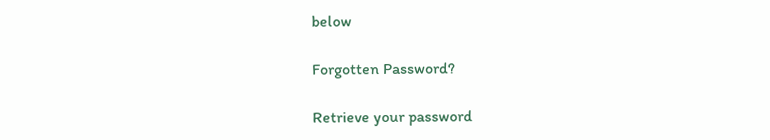below

Forgotten Password?

Retrieve your password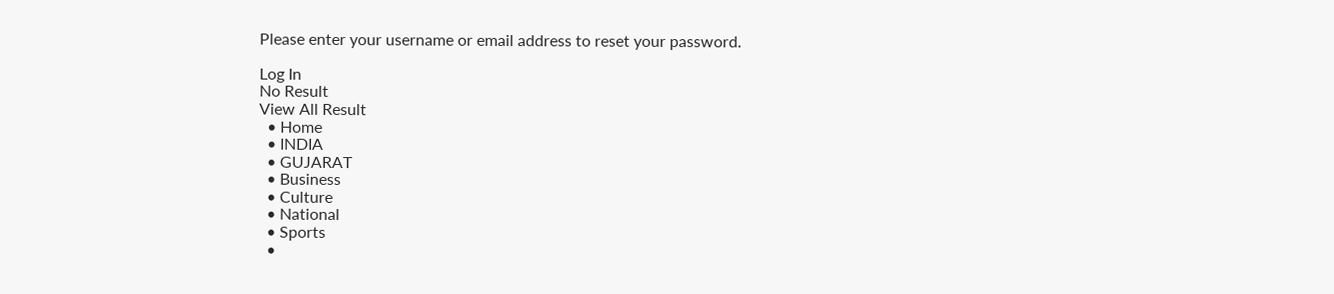Please enter your username or email address to reset your password.

Log In
No Result
View All Result
  • Home
  • INDIA
  • GUJARAT
  • Business
  • Culture
  • National
  • Sports
  •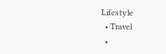Lifestyle
  • Travel
  •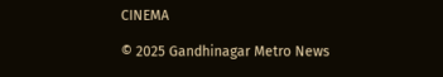CINEMA

© 2025 Gandhinagar Metro News